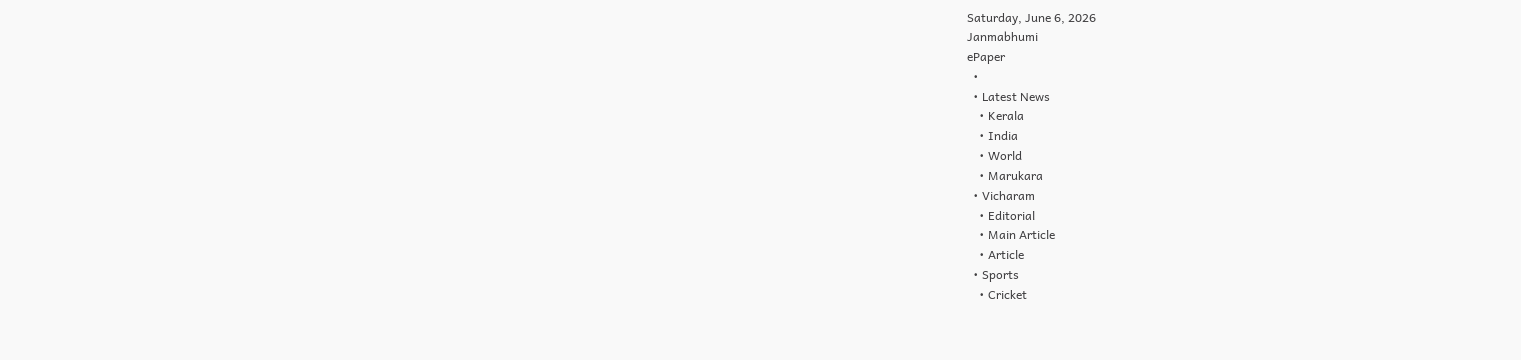Saturday, June 6, 2026
Janmabhumi
ePaper
  •
  • Latest News
    • Kerala
    • India
    • World
    • Marukara
  • Vicharam
    • Editorial
    • Main Article
    • Article
  • Sports
    • Cricket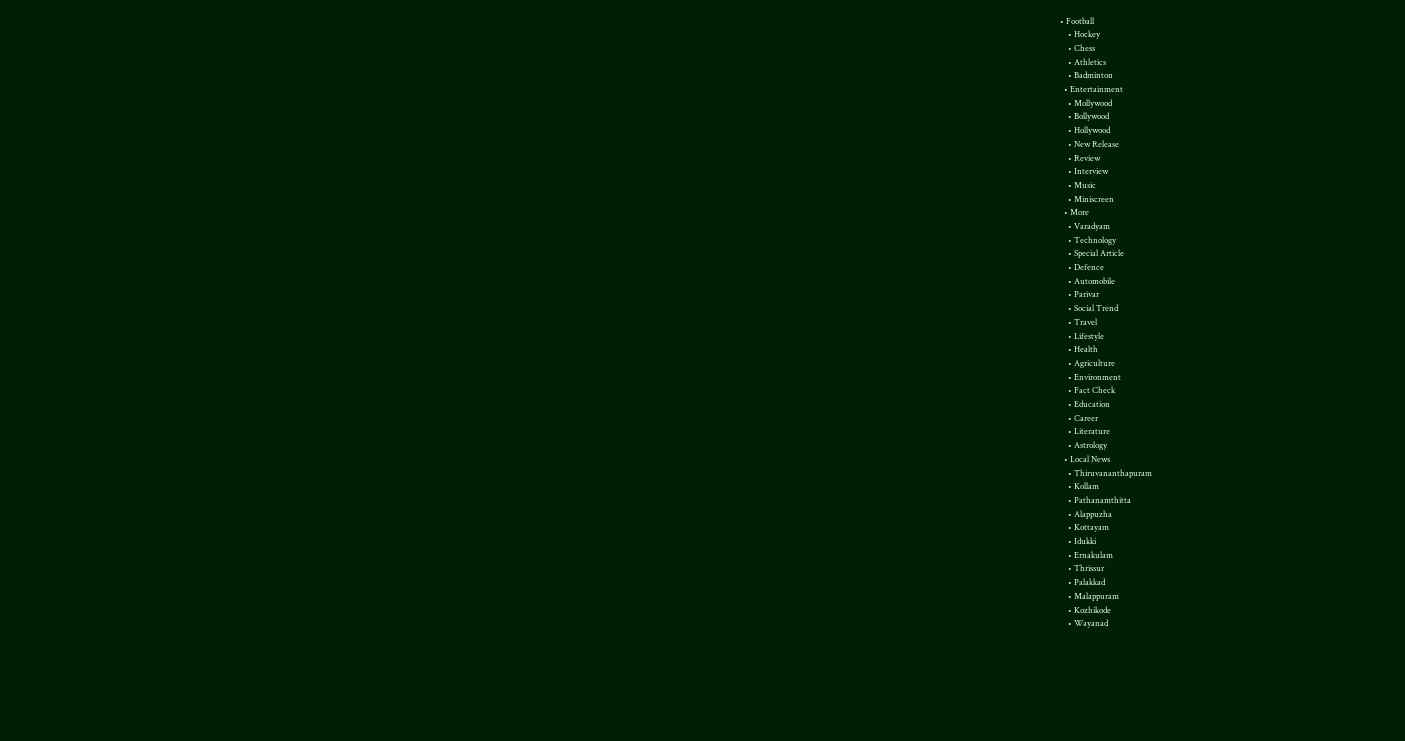• Football
    • Hockey
    • Chess
    • Athletics
    • Badminton
  • Entertainment
    • Mollywood
    • Bollywood
    • Hollywood
    • New Release
    • Review
    • Interview
    • Music
    • Miniscreen
  • More
    • Varadyam
    • Technology
    • Special Article
    • Defence
    • Automobile
    • Parivar
    • Social Trend
    • Travel
    • Lifestyle
    • Health
    • Agriculture
    • Environment
    • Fact Check
    • Education
    • Career
    • Literature
    • Astrology
  • Local News
    • Thiruvananthapuram
    • Kollam
    • Pathanamthitta
    • Alappuzha
    • Kottayam
    • Idukki
    • Ernakulam
    • Thrissur
    • Palakkad
    • Malappuram
    • Kozhikode
    • Wayanad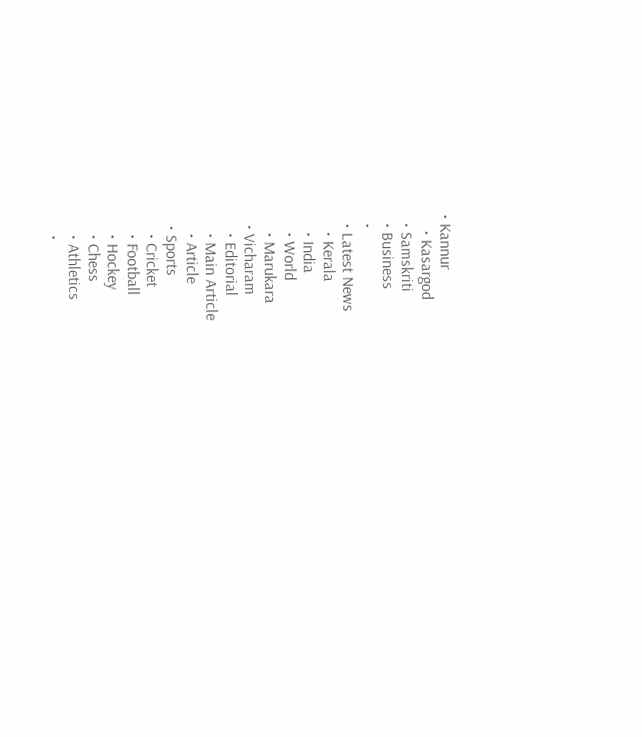• Kannur
    • Kasargod
  • Samskriti
  • Business
  •
  • Latest News
    • Kerala
    • India
    • World
    • Marukara
  • Vicharam
    • Editorial
    • Main Article
    • Article
  • Sports
    • Cricket
    • Football
    • Hockey
    • Chess
    • Athletics
    •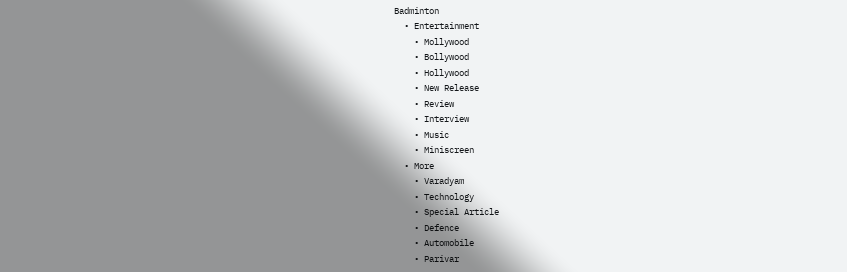Badminton
  • Entertainment
    • Mollywood
    • Bollywood
    • Hollywood
    • New Release
    • Review
    • Interview
    • Music
    • Miniscreen
  • More
    • Varadyam
    • Technology
    • Special Article
    • Defence
    • Automobile
    • Parivar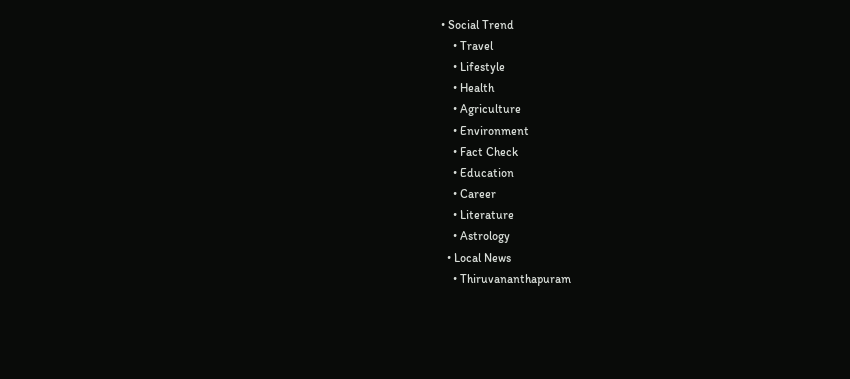• Social Trend
    • Travel
    • Lifestyle
    • Health
    • Agriculture
    • Environment
    • Fact Check
    • Education
    • Career
    • Literature
    • Astrology
  • Local News
    • Thiruvananthapuram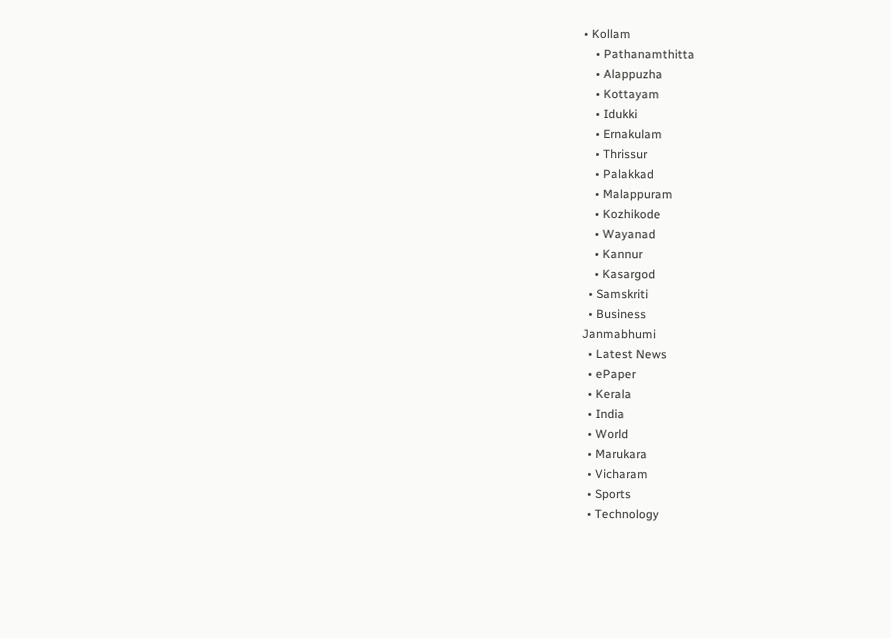• Kollam
    • Pathanamthitta
    • Alappuzha
    • Kottayam
    • Idukki
    • Ernakulam
    • Thrissur
    • Palakkad
    • Malappuram
    • Kozhikode
    • Wayanad
    • Kannur
    • Kasargod
  • Samskriti
  • Business
Janmabhumi
  • Latest News
  • ePaper
  • Kerala
  • India
  • World
  • Marukara
  • Vicharam
  • Sports
  • Technology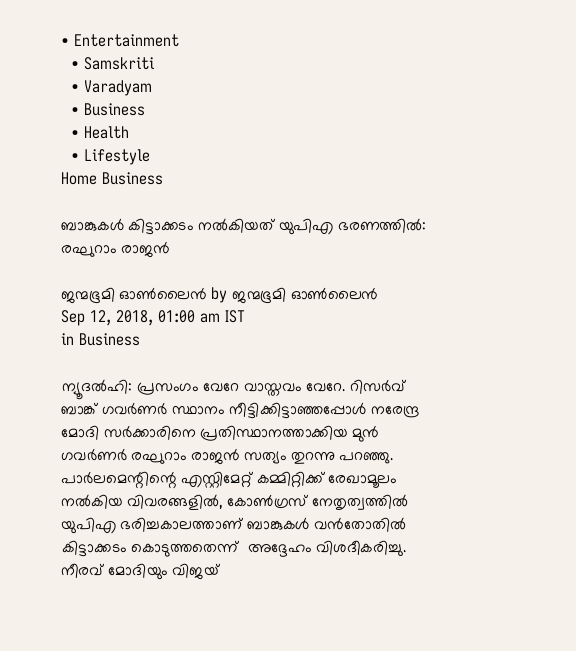• Entertainment
  • Samskriti
  • Varadyam
  • Business
  • Health
  • Lifestyle
Home Business

ബാങ്കുകള്‍ കിട്ടാക്കടം നല്‍കിയത് യുപിഎ ഭരണത്തില്‍: രഘുറാം രാജന്‍

ജന്മഭൂമി ഓണ്‍ലൈന്‍ by ജന്മഭൂമി ഓണ്‍ലൈന്‍
Sep 12, 2018, 01:00 am IST
in Business

ന്യൂദല്‍ഹി: പ്രസംഗം വേറേ വാസ്തവം വേറേ. റിസര്‍വ് ബാങ്ക് ഗവര്‍ണര്‍ സ്ഥാനം നീട്ടിക്കിട്ടാഞ്ഞപ്പോള്‍ നരേന്ദ്ര മോദി സര്‍ക്കാരിനെ പ്രതിസ്ഥാനത്താക്കിയ മുന്‍ ഗവര്‍ണര്‍ രഘുറാം രാജന്‍ സത്യം തുറന്നു പറഞ്ഞു. പാര്‍ലമെന്റിന്റെ എസ്റ്റിമേറ്റ് കമ്മിറ്റിക്ക് രേഖാമൂലം നല്‍കിയ വിവരങ്ങളില്‍, കോണ്‍ഗ്രസ് നേതൃത്വത്തില്‍ യുപിഎ ഭരിച്ചകാലത്താണ് ബാങ്കുകള്‍ വന്‍തോതില്‍ കിട്ടാക്കടം കൊടുത്തതെന്ന്  അദ്ദേഹം വിശദീകരിച്ചു. നീരവ് മോദിയും വിജയ്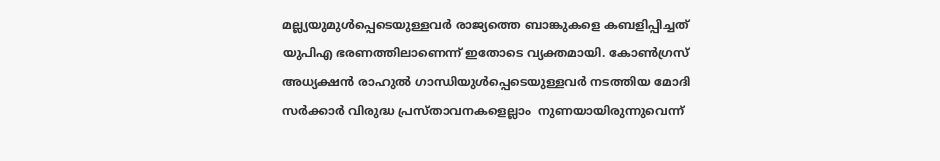മല്ല്യയുമുള്‍പ്പെടെയുള്ളവര്‍ രാജ്യത്തെ ബാങ്കുകളെ കബളിപ്പിച്ചത് യുപിഎ ഭരണത്തിലാണെന്ന് ഇതോടെ വ്യക്തമായി. കോണ്‍ഗ്രസ് അധ്യക്ഷന്‍ രാഹുല്‍ ഗാന്ധിയുള്‍പ്പെടെയുള്ളവര്‍ നടത്തിയ മോദി സര്‍ക്കാര്‍ വിരുദ്ധ പ്രസ്താവനകളെല്ലാം  നുണയായിരുന്നുവെന്ന്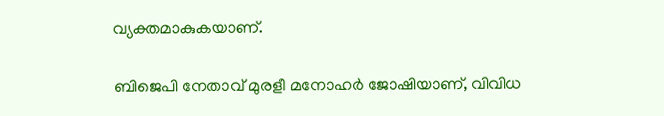വ്യക്തമാകുകയാണ്.

ബിജെപി നേതാവ് മുരളീ മനോഹര്‍ ജോഷിയാണ്, വിവിധ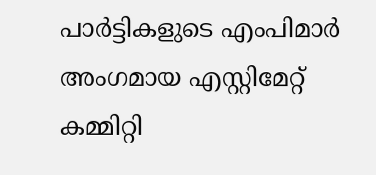പാര്‍ട്ടികളുടെ എംപിമാര്‍ അംഗമായ എസ്റ്റിമേറ്റ് കമ്മിറ്റി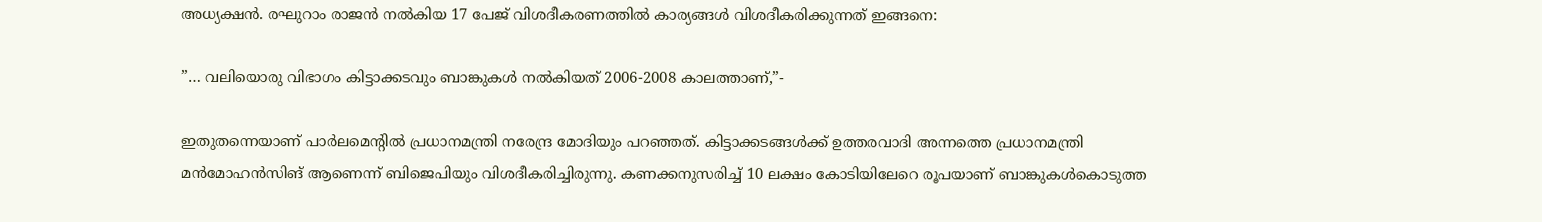അധ്യക്ഷന്‍. രഘുറാം രാജന്‍ നല്‍കിയ 17 പേജ് വിശദീകരണത്തില്‍ കാര്യങ്ങള്‍ വിശദീകരിക്കുന്നത് ഇങ്ങനെ:

”… വലിയൊരു വിഭാഗം കിട്ടാക്കടവും ബാങ്കുകള്‍ നല്‍കിയത് 2006-2008 കാലത്താണ്,”-

ഇതുതന്നെയാണ് പാര്‍ലമെന്റില്‍ പ്രധാനമന്ത്രി നരേന്ദ്ര മോദിയും പറഞ്ഞത്. കിട്ടാക്കടങ്ങള്‍ക്ക് ഉത്തരവാദി അന്നത്തെ പ്രധാനമന്ത്രി മന്‍മോഹന്‍സിങ് ആണെന്ന് ബിജെപിയും വിശദീകരിച്ചിരുന്നു. കണക്കനുസരിച്ച് 10 ലക്ഷം കോടിയിലേറെ രൂപയാണ് ബാങ്കുകള്‍കൊടുത്ത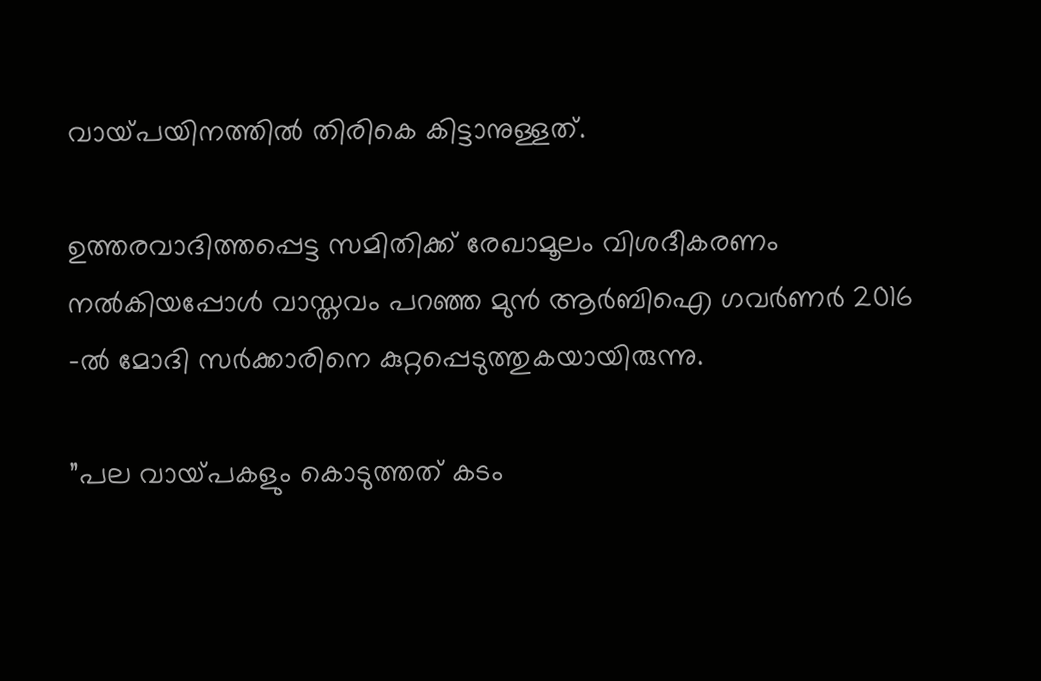വായ്‌പയിനത്തില്‍ തിരികെ കിട്ടാനുള്ളത്.

ഉത്തരവാദിത്തപ്പെട്ട സമിതിക്ക് രേഖാമൂലം വിശദീകരണം നല്‍കിയപ്പോള്‍ വാസ്തവം പറഞ്ഞ മുന്‍ ആര്‍ബിഐ ഗവര്‍ണര്‍ 2016 -ല്‍ മോദി സര്‍ക്കാരിനെ കുറ്റപ്പെടുത്തുകയായിരുന്നു.

”പല വായ്‌പകളും കൊടുത്തത് കടം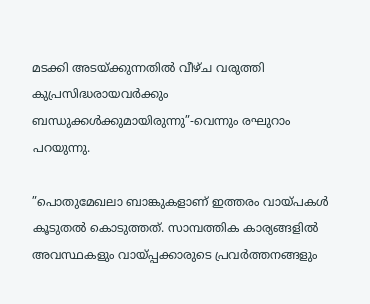മടക്കി അടയ്‌ക്കുന്നതില്‍ വീഴ്ച വരുത്തി കുപ്രസിദ്ധരായവര്‍ക്കും ബന്ധുക്കള്‍ക്കുമായിരുന്നു”-വെന്നും രഘുറാം പറയുന്നു.

”പൊതുമേഖലാ ബാങ്കുകളാണ് ഇത്തരം വായ്‌പകള്‍ കൂടുതല്‍ കൊടുത്തത്. സാമ്പത്തിക കാര്യങ്ങളില്‍ അവസ്ഥകളും വായ്‌പ്പക്കാരുടെ പ്രവര്‍ത്തനങ്ങളും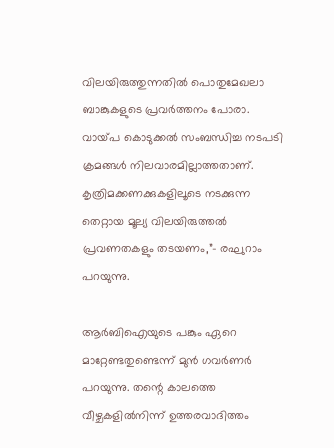വിലയിരുത്തുന്നതില്‍ പൊതുമേഖലാ ബാങ്കുകളുടെ പ്രവര്‍ത്തനം പോരാ. വായ്‌പ കൊടുക്കല്‍ സംബന്ധിച്ച നടപടി ക്രമങ്ങള്‍ നിലവാരമില്ലാത്തതാണ്. കൃത്രിമക്കണക്കുകളിലൂടെ നടക്കുന്ന തെറ്റായ മൂല്യ വിലയിരുത്തല്‍ പ്രവണതകളും തടയണം,”- രഘുറാം പറയുന്നു.

ആര്‍ബിഐയുടെ പങ്കും ഏറെ മാറ്റേണ്ടതുണ്ടെന്ന് മുന്‍ ഗവര്‍ണര്‍ പറയുന്നു. തന്റെ കാലത്തെ വീഴ്ചകളില്‍നിന്ന് ഉത്തരവാദിത്തം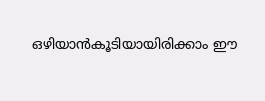ഒഴിയാന്‍കൂടിയായിരിക്കാം ഈ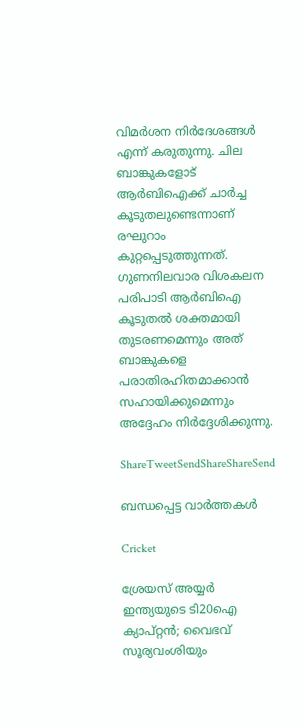വിമര്‍ശന നിര്‍ദേശങ്ങള്‍ എന്ന് കരുതുന്നു. ചില ബാങ്കുകളോട് ആര്‍ബിഐക്ക് ചാര്‍ച്ച കൂടുതലുണ്ടെന്നാണ് രഘുറാം കുറ്റപ്പെടുത്തുന്നത്. ഗുണനിലവാര വിശകലന പരിപാടി ആര്‍ബിഐ കൂടുതല്‍ ശക്തമായി തുടരണമെന്നും അത് ബാങ്കുകളെ പരാതിരഹിതമാക്കാന്‍ സഹായിക്കുമെന്നും അദ്ദേഹം നിര്‍ദ്ദേശിക്കുന്നു.

ShareTweetSendShareShareSend

ബന്ധപ്പെട്ട വാര്‍ത്തകള്‍

Cricket

ശ്രേയസ് അയ്യർ ഇന്ത്യയുടെ ടി20ഐ ക്യാപ്റ്റൻ; വൈഭവ് സൂര്യവംശിയും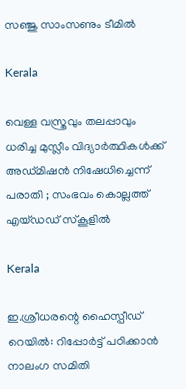സഞ്ജു സാംസണും ടീമിൽ

Kerala

വെള്ള വസ്ത്രവും തലപ്പാവും ധരിച്ച മുസ്ലീം വിദ്യാർത്ഥികൾക്ക് അഡ്മിഷൻ നിഷേധിച്ചെന്ന് പരാതി ; സംഭവം കൊല്ലത്ത് എയ്ഡഡ് സ്കൂളിൽ

Kerala

ഇ.ശ്രീധരന്റെ ഹൈസ്പീഡ് റെയിൽ: റിപ്പോർട്ട് പഠിക്കാൻ നാലംഗ സമിതി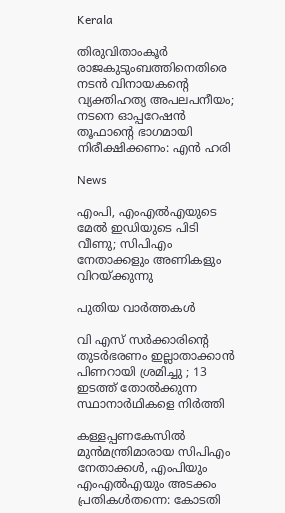Kerala

തിരുവിതാംകൂർ രാജകുടുംബത്തിനെതിരെ നടൻ വിനായകന്റെ വ്യക്തിഹത്യ അപലപനീയം; നടനെ ഓപ്പറേഷൻ തൂഫാന്റെ ഭാഗമായി നിരീക്ഷിക്കണം: എൻ ഹരി

News

എംപി, എംഎൽഎയുടെ മേൽ ഇഡിയുടെ പിടി വീണു; സിപിഎം നേതാക്കളും അണികളും വിറയ്‌ക്കുന്നു

പുതിയ വാര്‍ത്തകള്‍

വി എസ് സർക്കാരിന്റെ തുടർഭരണം ഇല്ലാതാക്കാൻ പിണറായി ശ്രമിച്ചു ; 13 ഇടത്ത് തോൽക്കുന്ന സ്ഥാനാർഥികളെ നിർത്തി

കള്ളപ്പണകേസിൽ മുൻമന്ത്രിമാരായ സിപിഎം നേതാക്കൾ, എംപിയും എംഎൽഎയും അടക്കം പ്രതികൾതന്നെ: കോടതി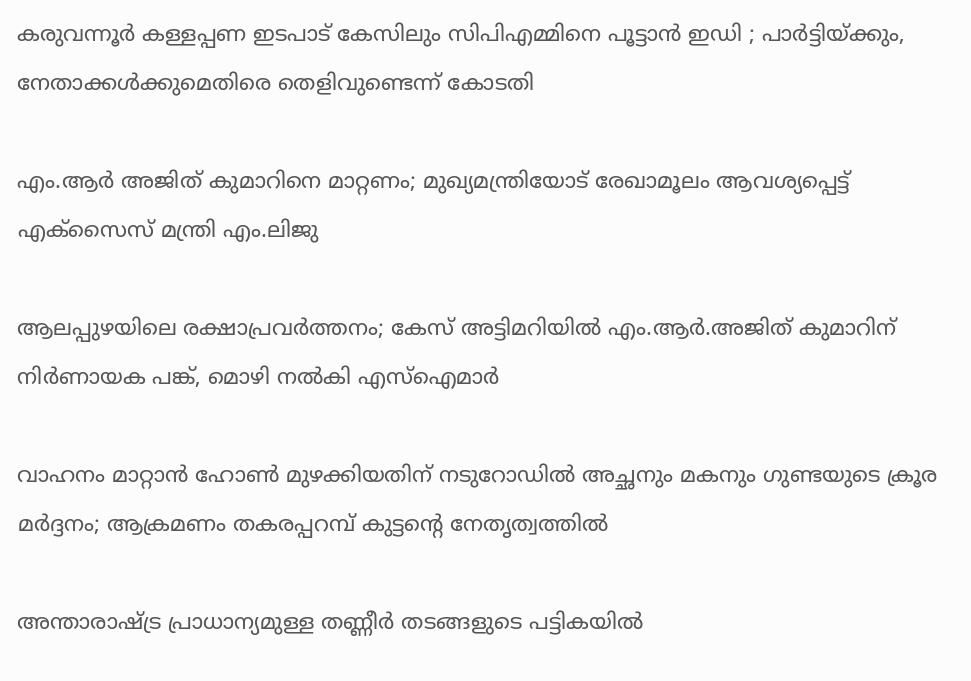കരുവന്നൂർ കള്ളപ്പണ ഇടപാട് കേസിലും സിപിഎമ്മിനെ പൂട്ടാൻ ഇഡി ; പാർട്ടിയ്‌ക്കും, നേതാക്കൾക്കുമെതിരെ തെളിവുണ്ടെന്ന് കോടതി

എം.ആർ അജിത് കുമാറിനെ മാറ്റണം; മുഖ്യമന്ത്രിയോട് രേഖാമൂലം ആവശ്യപ്പെട്ട് എക്‌സൈസ് മന്ത്രി എം.ലിജു

ആലപ്പുഴയിലെ രക്ഷാപ്രവർത്തനം; കേസ് അട്ടിമറിയിൽ എം.ആര്‍.അജിത് കുമാറിന് നിർണായക പങ്ക്, മൊഴി നൽകി എസ്ഐമാർ

വാഹനം മാറ്റാൻ ഹോൺ മുഴക്കിയതിന് നടുറോഡിൽ അച്ഛനും മകനും ഗുണ്ടയുടെ ക്രൂര മർദ്ദനം; ആക്രമണം തകരപ്പറമ്പ് കുട്ടന്റെ നേതൃത്വത്തിൽ

അന്താരാഷ്‌ട്ര പ്രാധാന്യമുള്ള തണ്ണീര്‍ തടങ്ങളുടെ പട്ടികയില്‍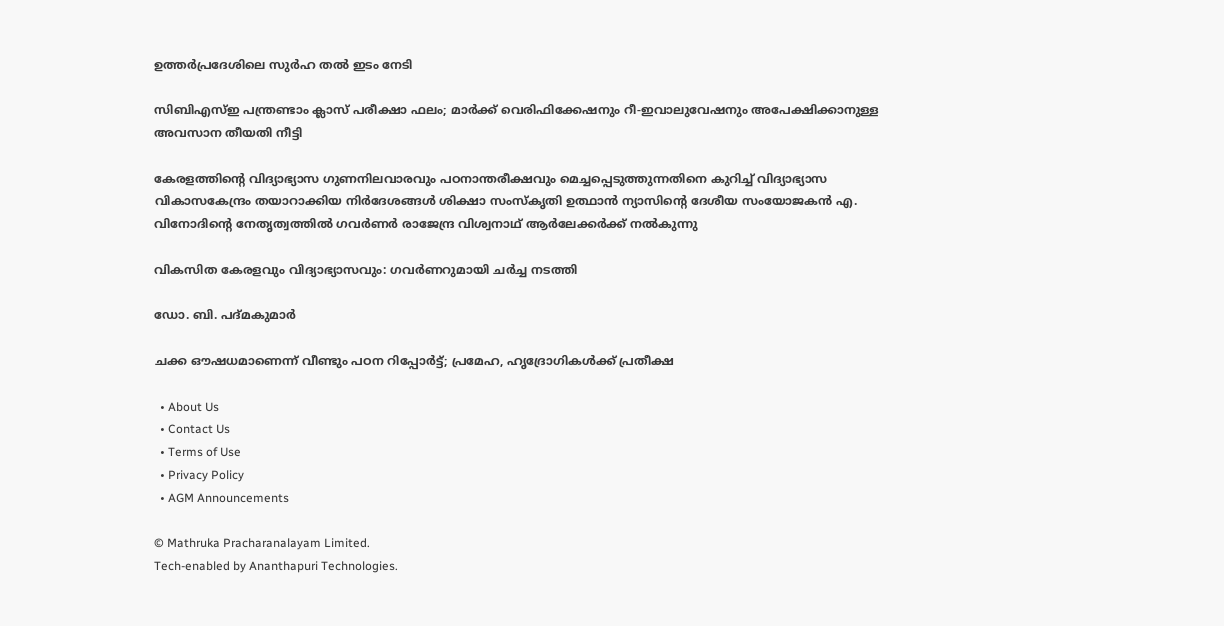ഉത്തര്‍പ്രദേശിലെ സുര്‍ഹ തല്‍ ഇടം നേടി

സിബിഎസ്ഇ പന്ത്രണ്ടാം ക്ലാസ് പരീക്ഷാ ഫലം; മാർക്ക് വെരിഫിക്കേഷനും റീ-ഇവാലുവേഷനും അപേക്ഷിക്കാനുള്ള അവസാന തീയതി നീട്ടി

കേരളത്തിന്റെ വിദ്യാഭ്യാസ ഗുണനിലവാരവും പഠനാന്തരീക്ഷവും മെച്ചപ്പെടുത്തുന്നതിനെ കുറിച്ച് വിദ്യാഭ്യാസ വികാസകേന്ദ്രം തയാറാക്കിയ നിര്‍ദേശങ്ങള്‍ ശിക്ഷാ സംസ്‌കൃതി ഉത്ഥാന്‍ ന്യാസിന്റെ ദേശീയ സംയോജകന്‍ എ. വിനോദിന്റെ നേതൃത്വത്തില്‍ ഗവര്‍ണര്‍ രാജേന്ദ്ര വിശ്വനാഥ് ആര്‍ലേക്കര്‍ക്ക് നല്‍കുന്നു

വികസിത കേരളവും വിദ്യാഭ്യാസവും: ഗവര്‍ണറുമായി ചര്‍ച്ച നടത്തി

ഡോ. ബി. പദ്മകുമാര്‍

ചക്ക ഔഷധമാണെന്ന് വീണ്ടും പഠന റിപ്പോര്‍ട്ട്; പ്രമേഹ, ഹൃദ്രോഗികള്‍ക്ക് പ്രതീക്ഷ

  • About Us
  • Contact Us
  • Terms of Use
  • Privacy Policy
  • AGM Announcements

© Mathruka Pracharanalayam Limited.
Tech-enabled by Ananthapuri Technologies.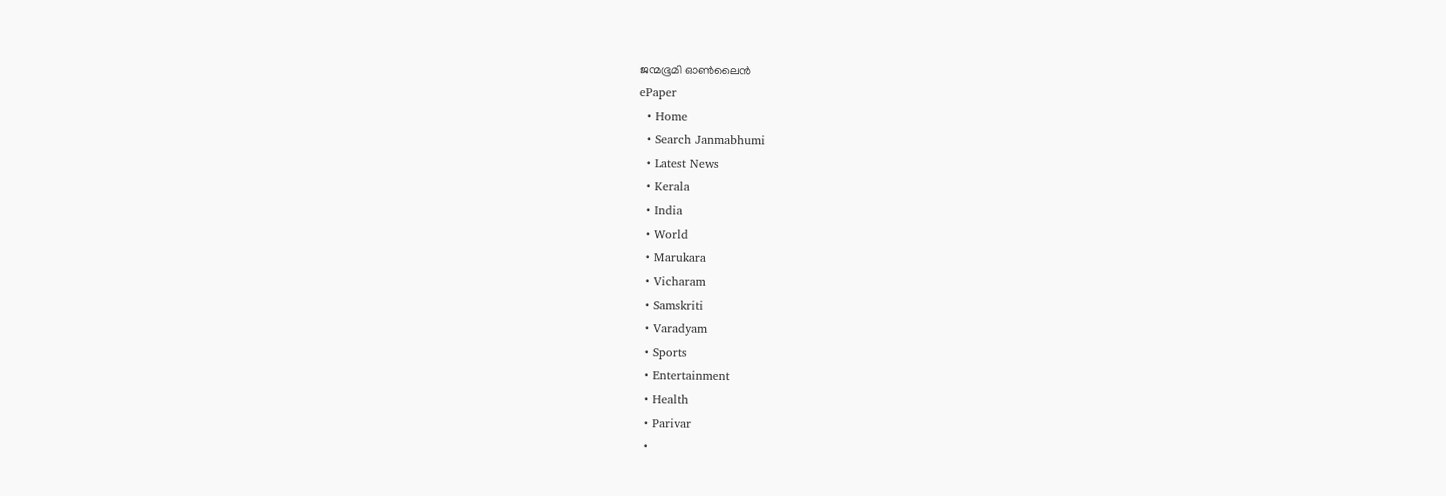ജന്മഭൂമി ഓണ്‍ലൈന്‍
ePaper
  • Home
  • Search Janmabhumi
  • Latest News
  • Kerala
  • India
  • World
  • Marukara
  • Vicharam
  • Samskriti
  • Varadyam
  • Sports
  • Entertainment
  • Health
  • Parivar
  •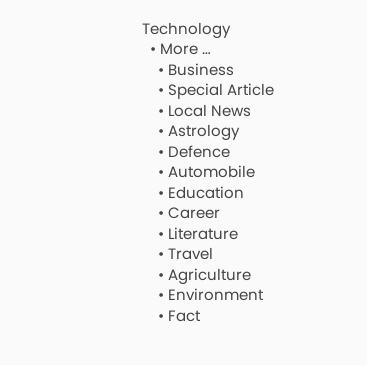Technology
  • More …
    • Business
    • Special Article
    • Local News
    • Astrology
    • Defence
    • Automobile
    • Education
    • Career
    • Literature
    • Travel
    • Agriculture
    • Environment
    • Fact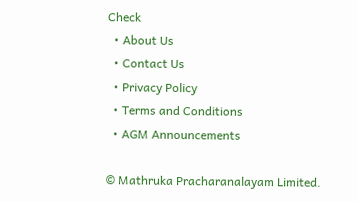Check
  • About Us
  • Contact Us
  • Privacy Policy
  • Terms and Conditions
  • AGM Announcements

© Mathruka Pracharanalayam Limited.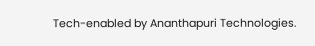Tech-enabled by Ananthapuri Technologies.